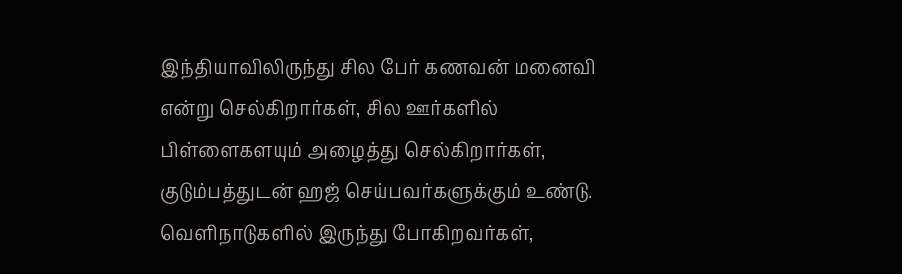இந்தியாவிலிருந்து சில பேர் கணவன் மனைவி என்று செல்கிறார்கள், சில ஊர்களில் பிள்ளைகளயும் அழைத்து செல்கிறார்கள், குடும்பத்துடன் ஹஜ் செய்பவர்களுக்கும் உண்டு. வெளிநாடுகளில் இருந்து போகிறவர்கள்,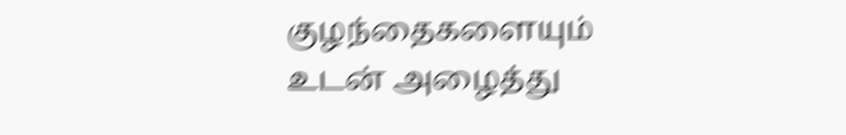குழந்தைகளையும் உடன் அழைத்து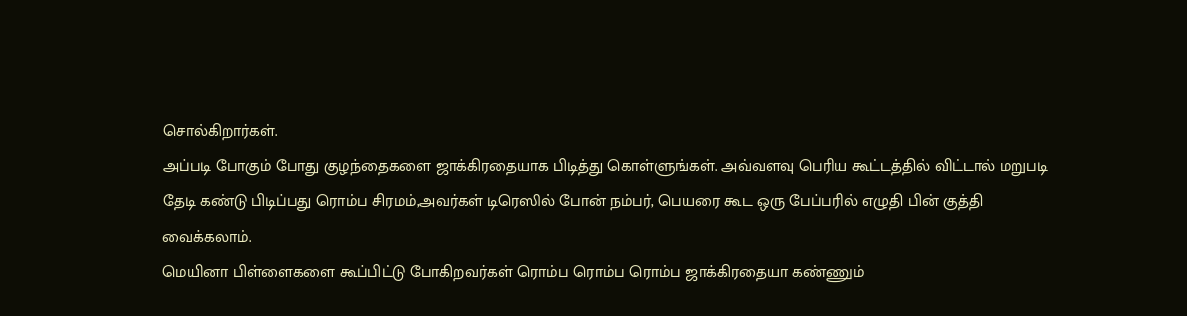சொல்கிறார்கள்.
அப்படி போகும் போது குழந்தைகளை ஜாக்கிரதையாக பிடித்து கொள்ளுங்கள். அவ்வளவு பெரிய கூட்டத்தில் விட்டால் மறுபடி தேடி கண்டு பிடிப்பது ரொம்ப சிரமம்,அவர்கள் டிரெஸில் போன் நம்பர், பெயரை கூட ஒரு பேப்பரில் எழுதி பின் குத்தி வைக்கலாம்.
மெயினா பிள்ளைகளை கூப்பிட்டு போகிறவர்கள் ரொம்ப ரொம்ப ரொம்ப ஜாக்கிரதையா கண்ணும்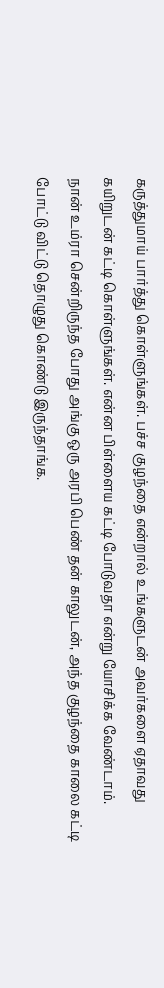கருத்துமாய் பார்த்து கொள்ளுங்கள். பச்ச குழந்தை என்றால் உங்களுடன் அவர்களை ஏதாவது கயிறுடன் கட்டி கொள்ளுங்கள். என்ன பிள்ளைய கட்டி போடுவதா என்று யோசிக்க வேண்டாம்.
நான் உம்ரா சென்றிருந்த போது அங்கு ஒரு அரபி பெண் தன் காலுடன், அந்த குழந்தை காலை கட்டி போட்டு விட்டு தொழுது கொண்டு இருந்தாங்க.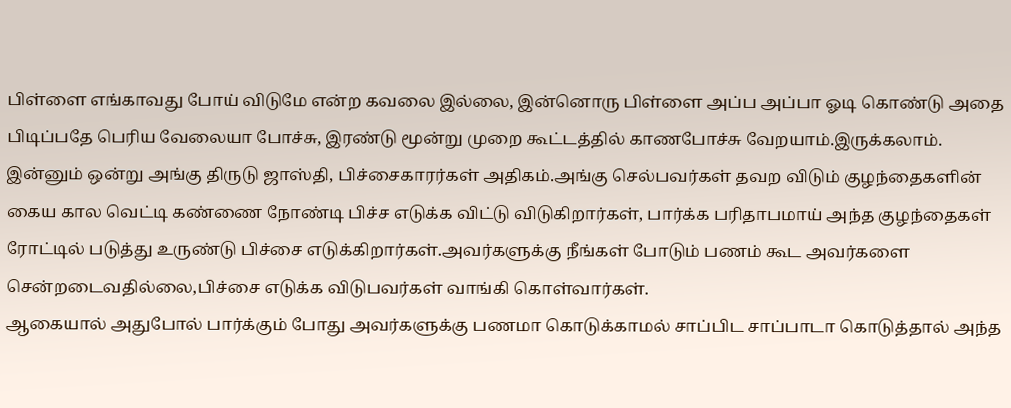பிள்ளை எங்காவது போய் விடுமே என்ற கவலை இல்லை, இன்னொரு பிள்ளை அப்ப அப்பா ஓடி கொண்டு அதை பிடிப்பதே பெரிய வேலையா போச்சு, இரண்டு மூன்று முறை கூட்டத்தில் காணபோச்சு வேறயாம்.இருக்கலாம்.
இன்னும் ஒன்று அங்கு திருடு ஜாஸ்தி, பிச்சைகாரர்கள் அதிகம்.அங்கு செல்பவர்கள் தவற விடும் குழந்தைகளின் கைய கால வெட்டி கண்ணை நோண்டி பிச்ச எடுக்க விட்டு விடுகிறார்கள், பார்க்க பரிதாபமாய் அந்த குழந்தைகள் ரோட்டில் படுத்து உருண்டு பிச்சை எடுக்கிறார்கள்.அவர்களுக்கு நீங்கள் போடும் பணம் கூட அவர்களை சென்றடைவதில்லை,பிச்சை எடுக்க விடுபவர்கள் வாங்கி கொள்வார்கள்.
ஆகையால் அதுபோல் பார்க்கும் போது அவர்களுக்கு பணமா கொடுக்காமல் சாப்பிட சாப்பாடா கொடுத்தால் அந்த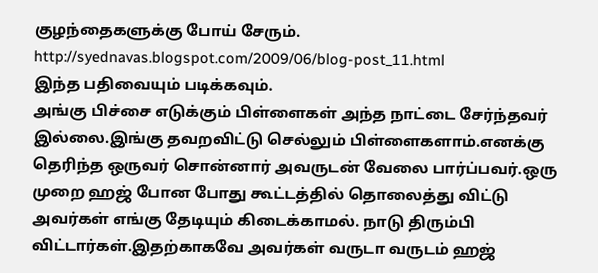குழந்தைகளுக்கு போய் சேரும்.
http://syednavas.blogspot.com/2009/06/blog-post_11.html
இந்த பதிவையும் படிக்கவும்.
அங்கு பிச்சை எடுக்கும் பிள்ளைகள் அந்த நாட்டை சேர்ந்தவர் இல்லை.இங்கு தவறவிட்டு செல்லும் பிள்ளைகளாம்.எனக்கு தெரிந்த ஒருவர் சொன்னார் அவருடன் வேலை பார்ப்பவர்.ஒரு முறை ஹஜ் போன போது கூட்டத்தில் தொலைத்து விட்டு அவர்கள் எங்கு தேடியும் கிடைக்காமல். நாடு திரும்பி விட்டார்கள்.இதற்காகவே அவர்கள் வருடா வருடம் ஹஜ்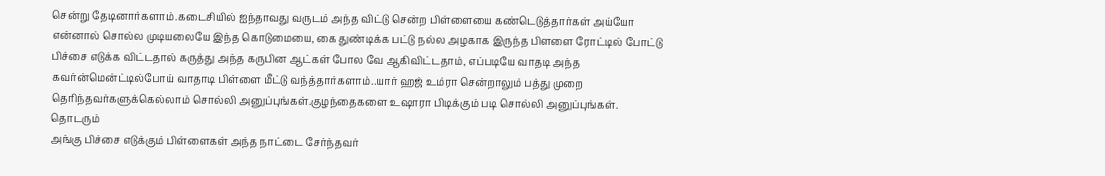சென்று தேடினார்களாம்.கடைசியில் ஐந்தாவது வருடம் அந்த விட்டு சென்ற பிள்ளையை கண்டெடுத்தார்கள் அய்யோ என்னால் சொல்ல முடியலையே இந்த கொடுமையை, கை துண்டிக்க பட்டு நல்ல அழகாக இருந்த பிளளை ரோட்டில் போட்டு பிச்சை எடுக்க விட்டதால் கருத்து அந்த கருபின ஆட்கள் போல வே ஆகிவிட்டதாம், எப்படியே வாதடி அந்த கவர்ன்மென்ட்டில்போய் வாதாடி பிள்ளை மீட்டு வந்த்தார்களாம்..யார் ஹஜ் உம்ரா சென்றாலும் பத்து முறை தெரிந்தவர்களுக்கெல்லாம் சொல்லி அனுப்புங்கள்.குழந்தைகளை உஷாரா பிடிக்கும் படி சொல்லி அனுப்புங்கள்.
தொடரும்
அங்கு பிச்சை எடுக்கும் பிள்ளைகள் அந்த நாட்டை சேர்ந்தவர்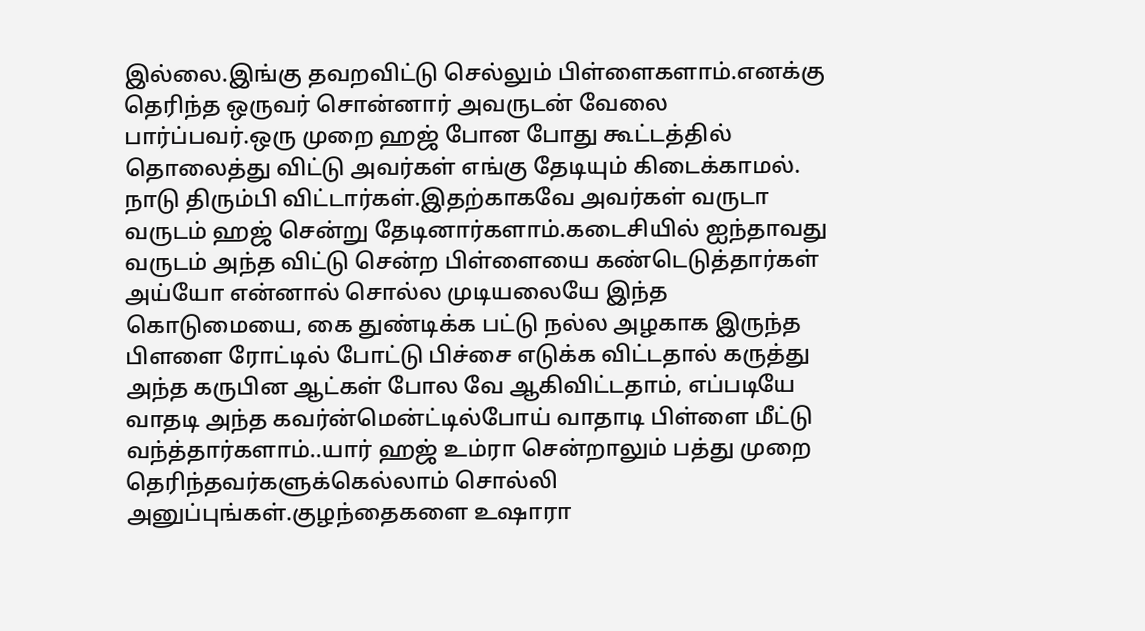இல்லை.இங்கு தவறவிட்டு செல்லும் பிள்ளைகளாம்.எனக்கு தெரிந்த ஒருவர் சொன்னார் அவருடன் வேலை பார்ப்பவர்.ஒரு முறை ஹஜ் போன போது கூட்டத்தில் தொலைத்து விட்டு அவர்கள் எங்கு தேடியும் கிடைக்காமல். நாடு திரும்பி விட்டார்கள்.இதற்காகவே அவர்கள் வருடா வருடம் ஹஜ் சென்று தேடினார்களாம்.கடைசியில் ஐந்தாவது வருடம் அந்த விட்டு சென்ற பிள்ளையை கண்டெடுத்தார்கள் அய்யோ என்னால் சொல்ல முடியலையே இந்த கொடுமையை, கை துண்டிக்க பட்டு நல்ல அழகாக இருந்த பிளளை ரோட்டில் போட்டு பிச்சை எடுக்க விட்டதால் கருத்து அந்த கருபின ஆட்கள் போல வே ஆகிவிட்டதாம், எப்படியே வாதடி அந்த கவர்ன்மென்ட்டில்போய் வாதாடி பிள்ளை மீட்டு வந்த்தார்களாம்..யார் ஹஜ் உம்ரா சென்றாலும் பத்து முறை தெரிந்தவர்களுக்கெல்லாம் சொல்லி அனுப்புங்கள்.குழந்தைகளை உஷாரா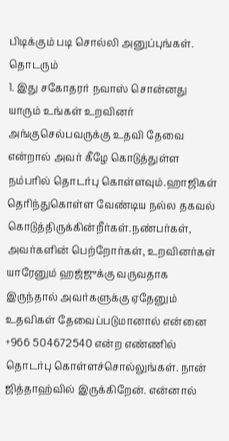பிடிக்கும் படி சொல்லி அனுப்புங்கள்.
தொடரும்
1. இது சகோதரர் நவாஸ் சொன்னது யாரும் உங்கள் உறவினர் அங்குசெல்பவருக்கு உதவி தேவை என்றால் அவர் கீழே கொடுத்துள்ள நம்பரில் தொடர்பு கொள்ளவும்.ஹாஜிகள் தெரிந்துகொள்ள வேண்டிய நல்ல தகவல் கொடுத்திருக்கின்றீர்கள்.நண்பர்கள், அவர்களின் பெற்றோர்கள், உறவினர்கள் யாரேனும் ஹஜ்ஜுக்கு வருவதாக இருந்தால் அவர்களுக்கு ஏதேனும் உதவிகள் தேவைப்படுமானால் என்னை +966 504672540 என்ற எண்ணில் தொடர்பு கொள்ளச்சொல்லுங்கள். நான் ஜித்தாஹ்வில் இருக்கிறேன். என்னால்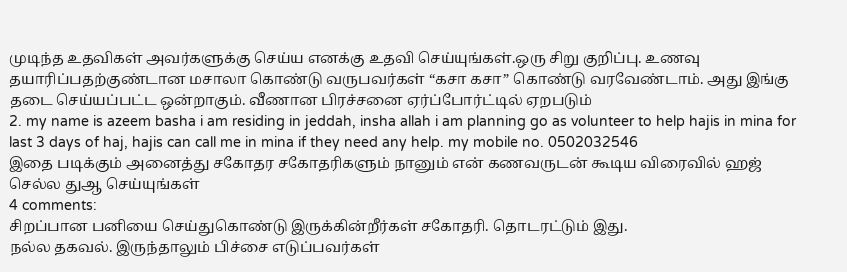முடிந்த உதவிகள் அவர்களுக்கு செய்ய எனக்கு உதவி செய்யுங்கள்.ஒரு சிறு குறிப்பு. உணவு தயாரிப்பதற்குண்டான மசாலா கொண்டு வருபவர்கள் “கசா கசா” கொண்டு வரவேண்டாம். அது இங்கு தடை செய்யப்பட்ட ஒன்றாகும். வீணான பிரச்சனை ஏர்ப்போர்ட்டில் ஏறபடும்
2. my name is azeem basha i am residing in jeddah, insha allah i am planning go as volunteer to help hajis in mina for last 3 days of haj, hajis can call me in mina if they need any help. my mobile no. 0502032546
இதை படிக்கும் அனைத்து சகோதர சகோதரிகளும் நானும் என் கணவருடன் கூடிய விரைவில் ஹஜ் செல்ல துஆ செய்யுங்கள்
4 comments:
சிறப்பான பனியை செய்துகொண்டு இருக்கின்றீர்கள் சகோதரி. தொடரட்டும் இது.
நல்ல தகவல். இருந்தாலும் பிச்சை எடுப்பவர்கள்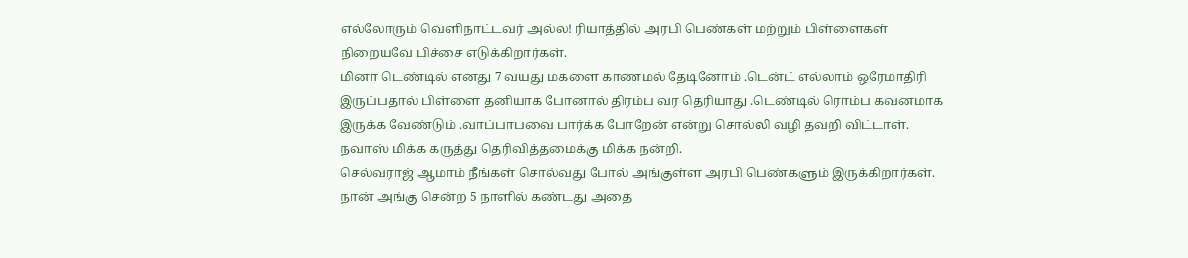எல்லோரும் வெளிநாட்டவர் அல்ல! ரியாத்தில் அரபி பெண்கள் மற்றும் பிள்ளைகள் நிறையவே பிச்சை எடுக்கிறார்கள்.
மினா டெண்டில் எனது 7 வயது மகளை காணமல் தேடினோம் .டென்ட் எல்லாம் ஒரேமாதிரி இருப்பதால் பிள்ளை தனியாக போனால் திரம்ப வர தெரியாது .டெண்டில் ரொம்ப கவனமாக இருக்க வேண்டும் .வாப்பாபவை பார்க்க போறேன் என்று சொல்லி வழி தவறி விட்டாள்.
நவாஸ் மிக்க கருத்து தெரிவித்தமைக்கு மிக்க நன்றி.
செல்வராஜ் ஆமாம் நீங்கள் சொல்வது போல் அங்குள்ள அரபி பெண்களும் இருக்கிறார்கள்.
நான் அங்கு சென்ற 5 நாளில் கண்டது அதை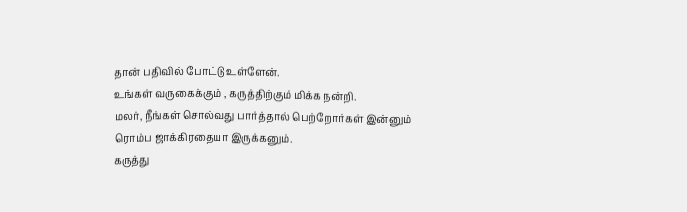தான் பதிவில் போட்டு உள்ளேன்.
உங்கள் வருகைக்கும் , கருத்திற்கும் மிக்க நன்றி.
மலர், நீங்கள் சொல்வது பார்த்தால் பெற்றோர்கள் இன்னும் ரொம்ப ஜாக்கிரதையா இருக்கனும்.
கருத்து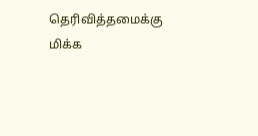தெரிவித்தமைக்கு மிக்க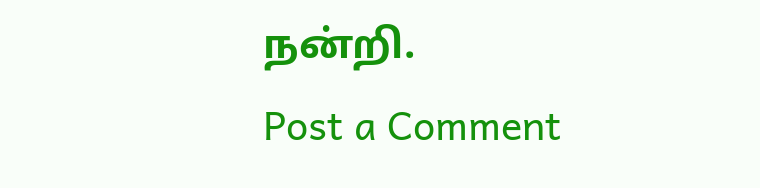நன்றி.
Post a Comment